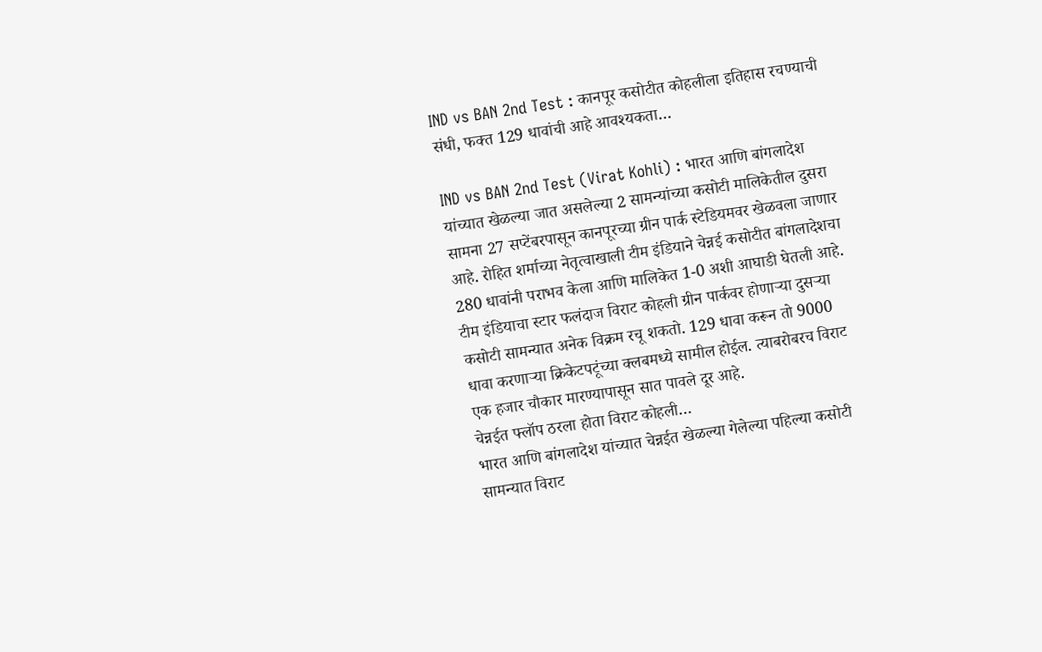IND vs BAN 2nd Test : कानपूर कसोटीत कोहलीला इतिहास रचण्याची संधी, फक्त 129 धावांची आहे आवश्यकता…

IND vs BAN 2nd Test (Virat Kohli) : भारत आणि बांगलादेश यांच्यात खेळल्या जात असलेल्या 2 सामन्यांच्या कसोटी मालिकेतील दुसरा सामना 27 सप्टेंबरपासून कानपूरच्या ग्रीन पार्क स्टेडियमवर खेळवला जाणार आहे. रोहित शर्माच्या नेतृत्वाखाली टीम इंडियाने चेन्नई कसोटीत बांगलादेशचा 280 धावांनी पराभव केला आणि मालिकेत 1-0 अशी आघाडी घेतली आहे.
टीम इंडियाचा स्टार फलंदाज विराट कोहली ग्रीन पार्कवर होणाऱ्या दुसऱ्या कसोटी सामन्यात अनेक विक्रम रचू शकतो. 129 धावा करून तो 9000 धावा करणाऱ्या क्रिकेटपटूंच्या क्लबमध्ये सामील होईल. त्याबरोबरच विराट एक हजार चौकार मारण्यापासून सात पावले दूर आहे.
चेन्नईत फ्लॉप ठरला होता विराट कोहली…
भारत आणि बांगलादेश यांच्यात चेन्नईत खेळल्या गेलेल्या पहिल्या कसोटी सामन्यात विराट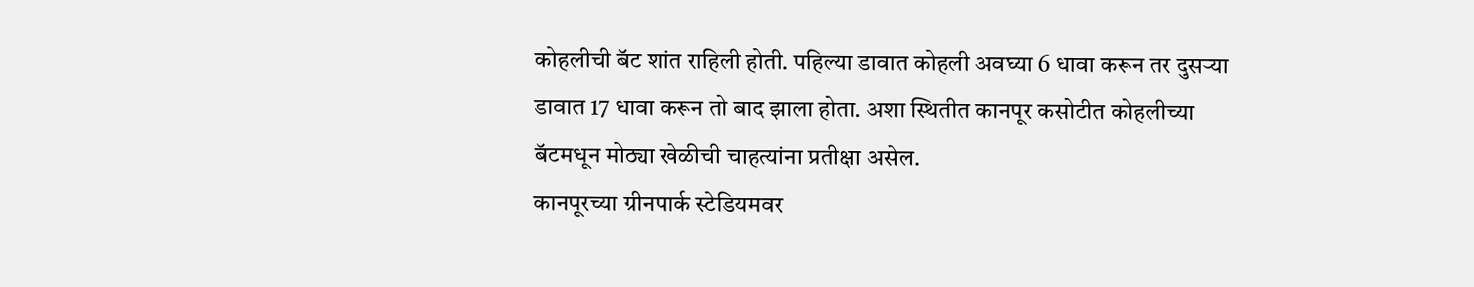कोहलीची बॅट शांत राहिली होती. पहिल्या डावात कोहली अवघ्या 6 धावा करून तर दुसऱ्या डावात 17 धावा करून तो बाद झाला होता. अशा स्थितीत कानपूर कसोटीत कोहलीच्या बॅटमधून मोठ्या खेळीची चाहत्यांना प्रतीक्षा असेल.
कानपूरच्या ग्रीनपार्क स्टेडियमवर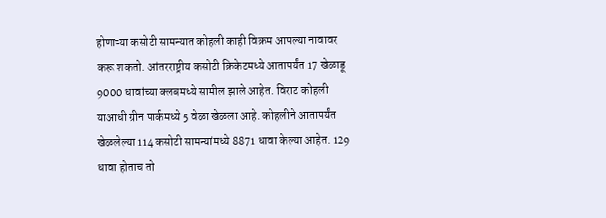होणाऱ्या कसोटी सामन्यात कोहली काही विक्रम आपल्या नावावर करू शकतो. आंतरराष्ट्रीय कसोटी क्रिकेटमध्ये आतापर्यंत 17 खेळाडू 9000 धावांच्या क्लबमध्ये सामील झाले आहेत. विराट कोहली याआधी ग्रीन पार्कमध्ये 5 वेळा खेळला आहे. कोहलीने आतापर्यंत खेळलेल्या 114 कसोटी सामन्यांमध्ये 8871 धावा केल्या आहेत. 129 धावा होताच तो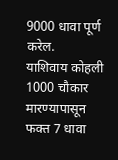9000 धावा पूर्ण करेल.
याशिवाय कोहली 1000 चौकार मारण्यापासून फक्त 7 धावा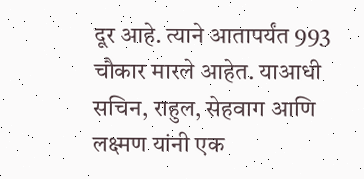दूर आहे. त्याने आतापर्यंत 993 चौकार मारले आहेत. याआधी सचिन, राहुल, सेहवाग आणि लक्ष्मण यांनी एक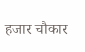हजार चौकार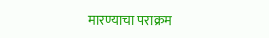मारण्याचा पराक्रम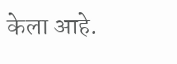केला आहे.